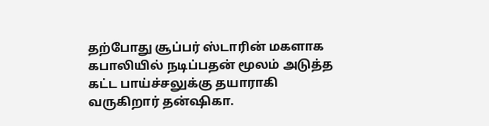தற்போது சூப்பர் ஸ்டாரின் மகளாக கபாலியில் நடிப்பதன் மூலம் அடுத்த கட்ட பாய்ச்சலுக்கு தயாராகி வருகிறார் தன்ஷிகா.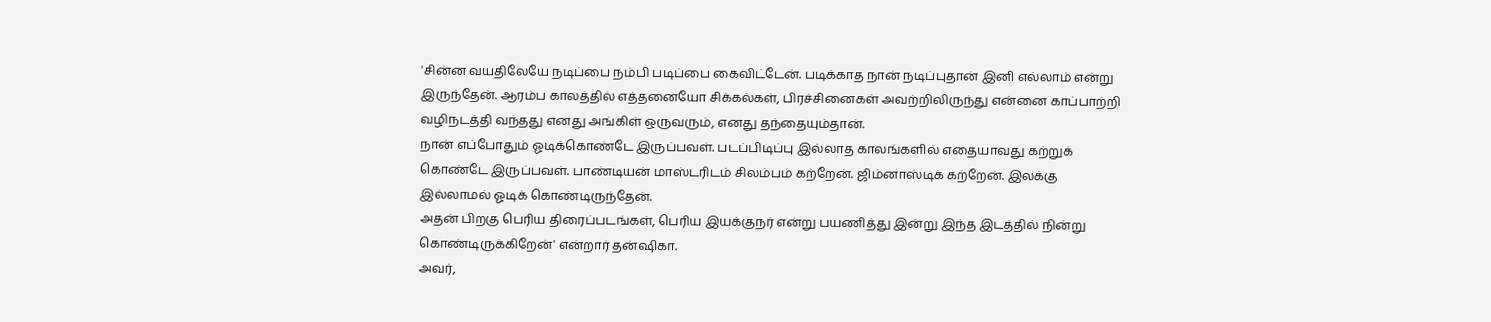'சின்ன வயதிலேயே நடிப்பை நம்பி படிப்பை கைவிட்டேன். படிக்காத நான் நடிப்புதான் இனி எல்லாம் என்று இருந்தேன். ஆரம்ப காலத்தில் எத்தனையோ சிக்கல்கள், பிரச்சினைகள் அவற்றிலிருந்து என்னை காப்பாற்றி வழிநடத்தி வந்தது எனது அங்கிள் ஒருவரும், எனது தந்தையும்தான்.
நான் எப்போதும் ஓடிக்கொண்டே இருப்பவள். படப்பிடிப்பு இல்லாத காலங்களில் எதையாவது கற்றுக் கொண்டே இருப்பவள். பாண்டியன் மாஸ்டரிடம் சிலம்பம் கற்றேன். ஜிம்னாஸ்டிக் கற்றேன். இலக்கு இல்லாமல் ஓடிக் கொண்டிருந்தேன்.
அதன் பிறகு பெரிய திரைப்படங்கள், பெரிய இயக்குநர் என்று பயணித்து இன்று இந்த இடத்தில் நின்று கொண்டிருக்கிறேன்' என்றார் தன்ஷிகா.
அவர்,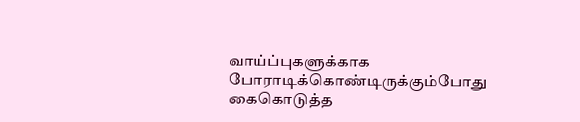வாய்ப்புகளுக்காக போராடிக்கொண்டிருக்கும்போது கைகொடுத்த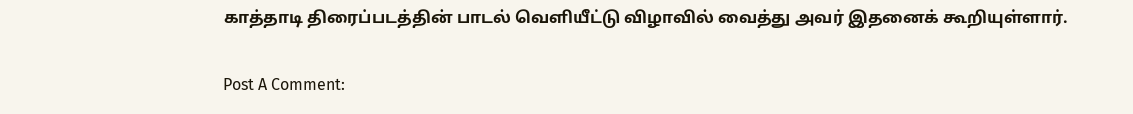காத்தாடி திரைப்படத்தின் பாடல் வெளியீட்டு விழாவில் வைத்து அவர் இதனைக் கூறியுள்ளார்.


Post A Comment: